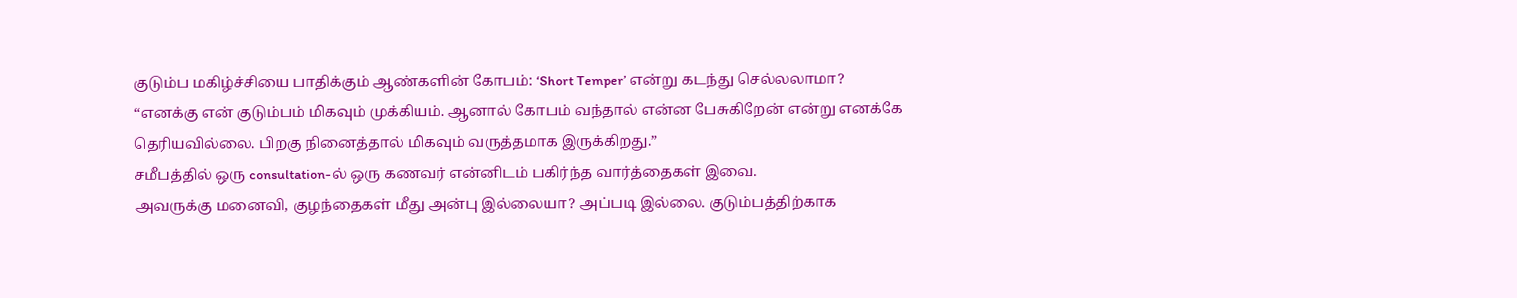குடும்ப மகிழ்ச்சியை பாதிக்கும் ஆண்களின் கோபம்: ‘Short Temper’ என்று கடந்து செல்லலாமா?
“எனக்கு என் குடும்பம் மிகவும் முக்கியம். ஆனால் கோபம் வந்தால் என்ன பேசுகிறேன் என்று எனக்கே தெரியவில்லை. பிறகு நினைத்தால் மிகவும் வருத்தமாக இருக்கிறது.”
சமீபத்தில் ஒரு consultation-ல் ஒரு கணவர் என்னிடம் பகிர்ந்த வார்த்தைகள் இவை.
அவருக்கு மனைவி, குழந்தைகள் மீது அன்பு இல்லையா? அப்படி இல்லை. குடும்பத்திற்காக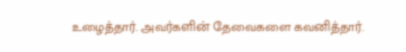உழைத்தார். அவர்களின் தேவைகளை கவனித்தார்.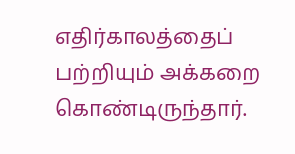எதிர்காலத்தைப் பற்றியும் அக்கறை கொண்டிருந்தார்.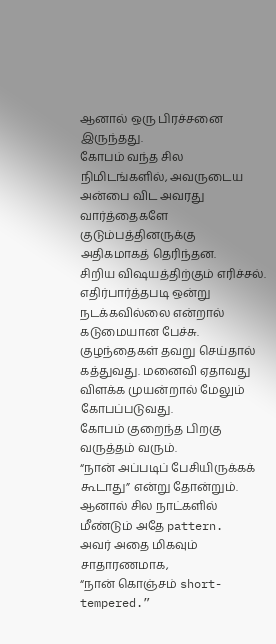ஆனால் ஒரு பிரச்சனை இருந்தது.
கோபம் வந்த சில நிமிடங்களில், அவருடைய அன்பை விட அவரது வார்த்தைகளே குடும்பத்தினருக்கு அதிகமாகத் தெரிந்தன.
சிறிய விஷயத்திற்கும் எரிச்சல். எதிர்பார்த்தபடி ஒன்று நடக்கவில்லை என்றால் கடுமையான பேச்சு. குழந்தைகள் தவறு செய்தால் கத்துவது. மனைவி ஏதாவது விளக்க முயன்றால் மேலும் கோபப்படுவது.
கோபம் குறைந்த பிறகு வருத்தம் வரும்.
“நான் அப்படிப் பேசியிருக்கக் கூடாது” என்று தோன்றும்.
ஆனால் சில நாட்களில் மீண்டும் அதே pattern.
அவர் அதை மிகவும் சாதாரணமாக,
“நான் கொஞ்சம் short-tempered.”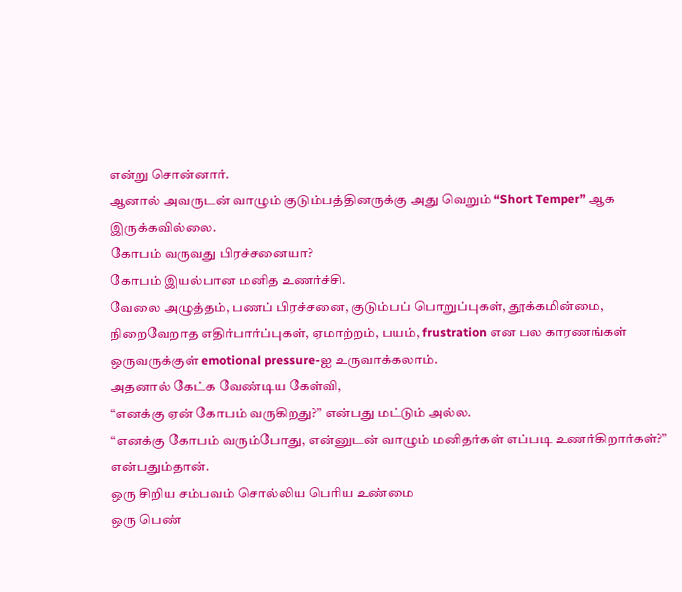என்று சொன்னார்.
ஆனால் அவருடன் வாழும் குடும்பத்தினருக்கு அது வெறும் “Short Temper” ஆக இருக்கவில்லை.
கோபம் வருவது பிரச்சனையா?
கோபம் இயல்பான மனித உணர்ச்சி.
வேலை அழுத்தம், பணப் பிரச்சனை, குடும்பப் பொறுப்புகள், தூக்கமின்மை, நிறைவேறாத எதிர்பார்ப்புகள், ஏமாற்றம், பயம், frustration என பல காரணங்கள் ஒருவருக்குள் emotional pressure-ஐ உருவாக்கலாம்.
அதனால் கேட்க வேண்டிய கேள்வி,
“எனக்கு ஏன் கோபம் வருகிறது?” என்பது மட்டும் அல்ல.
“எனக்கு கோபம் வரும்போது, என்னுடன் வாழும் மனிதர்கள் எப்படி உணர்கிறார்கள்?”
என்பதும்தான்.
ஒரு சிறிய சம்பவம் சொல்லிய பெரிய உண்மை
ஒரு பெண்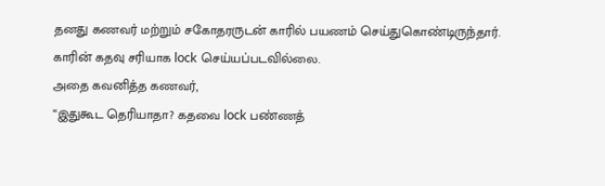தனது கணவர் மற்றும் சகோதரருடன் காரில் பயணம் செய்துகொண்டிருந்தார்.
காரின் கதவு சரியாக lock செய்யப்படவில்லை.
அதை கவனித்த கணவர்,
“இதுகூட தெரியாதா? கதவை lock பண்ணத்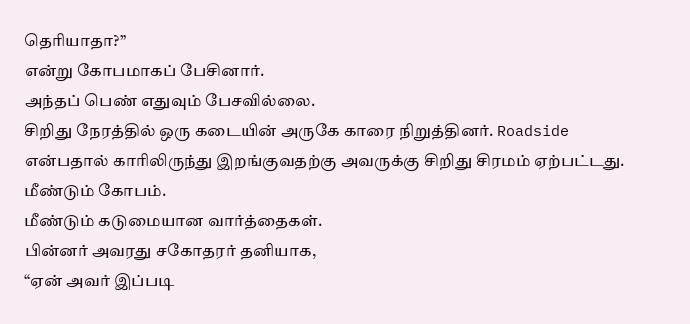தெரியாதா?”
என்று கோபமாகப் பேசினார்.
அந்தப் பெண் எதுவும் பேசவில்லை.
சிறிது நேரத்தில் ஒரு கடையின் அருகே காரை நிறுத்தினர். Roadside என்பதால் காரிலிருந்து இறங்குவதற்கு அவருக்கு சிறிது சிரமம் ஏற்பட்டது.
மீண்டும் கோபம்.
மீண்டும் கடுமையான வார்த்தைகள்.
பின்னர் அவரது சகோதரர் தனியாக,
“ஏன் அவர் இப்படி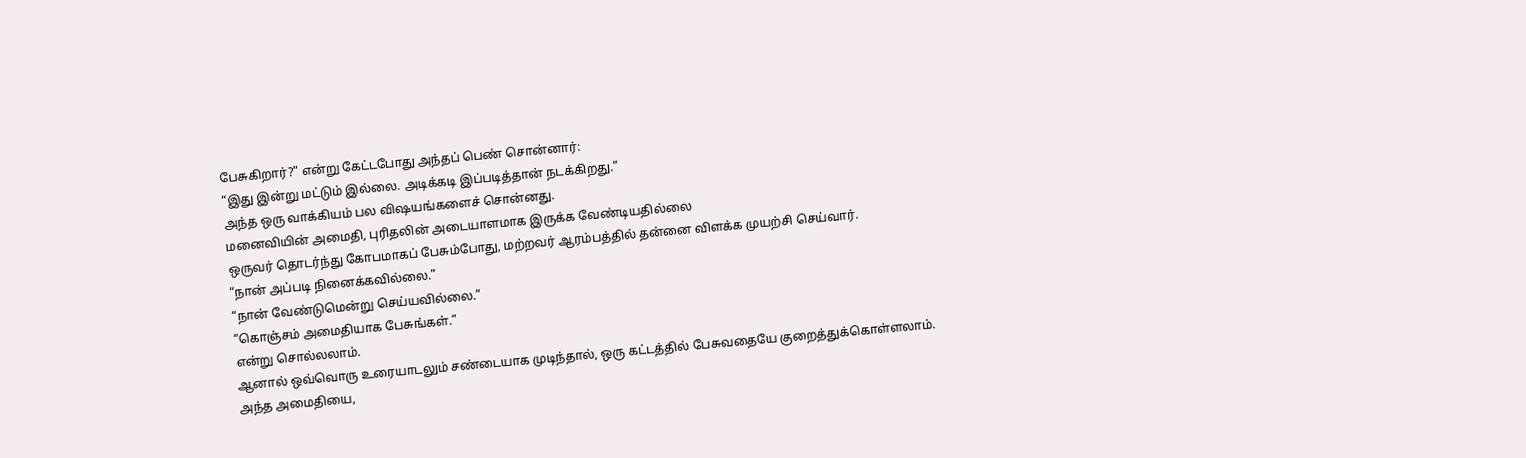பேசுகிறார்?” என்று கேட்டபோது அந்தப் பெண் சொன்னார்:
“இது இன்று மட்டும் இல்லை. அடிக்கடி இப்படித்தான் நடக்கிறது.”
அந்த ஒரு வாக்கியம் பல விஷயங்களைச் சொன்னது.
மனைவியின் அமைதி, புரிதலின் அடையாளமாக இருக்க வேண்டியதில்லை
ஒருவர் தொடர்ந்து கோபமாகப் பேசும்போது, மற்றவர் ஆரம்பத்தில் தன்னை விளக்க முயற்சி செய்வார்.
“நான் அப்படி நினைக்கவில்லை.”
“நான் வேண்டுமென்று செய்யவில்லை.”
“கொஞ்சம் அமைதியாக பேசுங்கள்.”
என்று சொல்லலாம்.
ஆனால் ஒவ்வொரு உரையாடலும் சண்டையாக முடிந்தால், ஒரு கட்டத்தில் பேசுவதையே குறைத்துக்கொள்ளலாம்.
அந்த அமைதியை,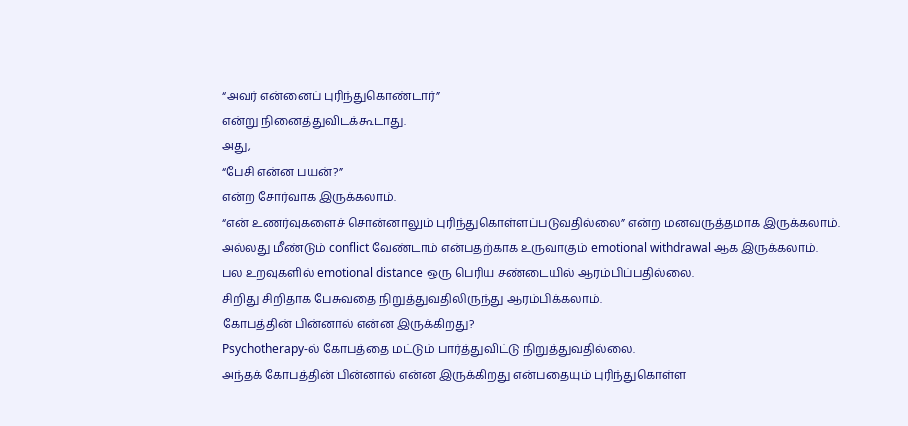“அவர் என்னைப் புரிந்துகொண்டார்”
என்று நினைத்துவிடக்கூடாது.
அது,
“பேசி என்ன பயன்?”
என்ற சோர்வாக இருக்கலாம்.
“என் உணர்வுகளைச் சொன்னாலும் புரிந்துகொள்ளப்படுவதில்லை” என்ற மனவருத்தமாக இருக்கலாம்.
அல்லது மீண்டும் conflict வேண்டாம் என்பதற்காக உருவாகும் emotional withdrawal ஆக இருக்கலாம்.
பல உறவுகளில் emotional distance ஒரு பெரிய சண்டையில் ஆரம்பிப்பதில்லை.
சிறிது சிறிதாக பேசுவதை நிறுத்துவதிலிருந்து ஆரம்பிக்கலாம்.
கோபத்தின் பின்னால் என்ன இருக்கிறது?
Psychotherapy-ல் கோபத்தை மட்டும் பார்த்துவிட்டு நிறுத்துவதில்லை.
அந்தக் கோபத்தின் பின்னால் என்ன இருக்கிறது என்பதையும் புரிந்துகொள்ள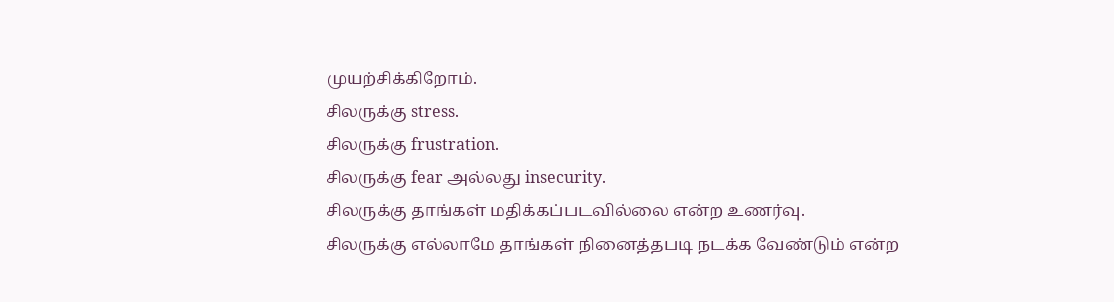முயற்சிக்கிறோம்.
சிலருக்கு stress.
சிலருக்கு frustration.
சிலருக்கு fear அல்லது insecurity.
சிலருக்கு தாங்கள் மதிக்கப்படவில்லை என்ற உணர்வு.
சிலருக்கு எல்லாமே தாங்கள் நினைத்தபடி நடக்க வேண்டும் என்ற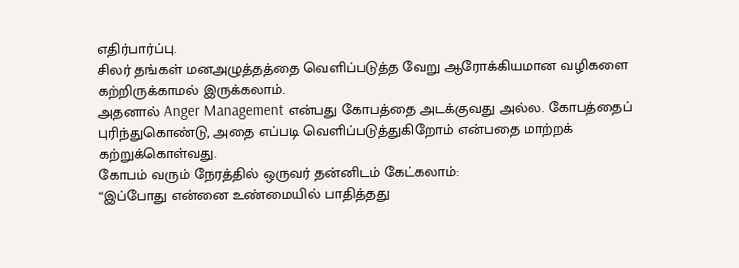எதிர்பார்ப்பு.
சிலர் தங்கள் மனஅழுத்தத்தை வெளிப்படுத்த வேறு ஆரோக்கியமான வழிகளை கற்றிருக்காமல் இருக்கலாம்.
அதனால் Anger Management என்பது கோபத்தை அடக்குவது அல்ல. கோபத்தைப் புரிந்துகொண்டு, அதை எப்படி வெளிப்படுத்துகிறோம் என்பதை மாற்றக் கற்றுக்கொள்வது.
கோபம் வரும் நேரத்தில் ஒருவர் தன்னிடம் கேட்கலாம்:
“இப்போது என்னை உண்மையில் பாதித்தது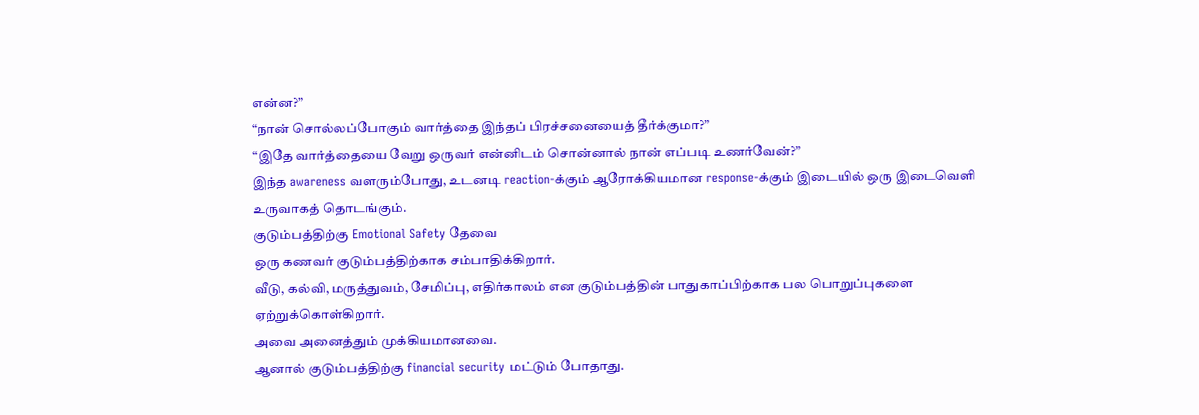என்ன?”
“நான் சொல்லப்போகும் வார்த்தை இந்தப் பிரச்சனையைத் தீர்க்குமா?”
“இதே வார்த்தையை வேறு ஒருவர் என்னிடம் சொன்னால் நான் எப்படி உணர்வேன்?”
இந்த awareness வளரும்போது, உடனடி reaction-க்கும் ஆரோக்கியமான response-க்கும் இடையில் ஒரு இடைவெளி உருவாகத் தொடங்கும்.
குடும்பத்திற்கு Emotional Safety தேவை
ஒரு கணவர் குடும்பத்திற்காக சம்பாதிக்கிறார்.
வீடு, கல்வி, மருத்துவம், சேமிப்பு, எதிர்காலம் என குடும்பத்தின் பாதுகாப்பிற்காக பல பொறுப்புகளை ஏற்றுக்கொள்கிறார்.
அவை அனைத்தும் முக்கியமானவை.
ஆனால் குடும்பத்திற்கு financial security மட்டும் போதாது.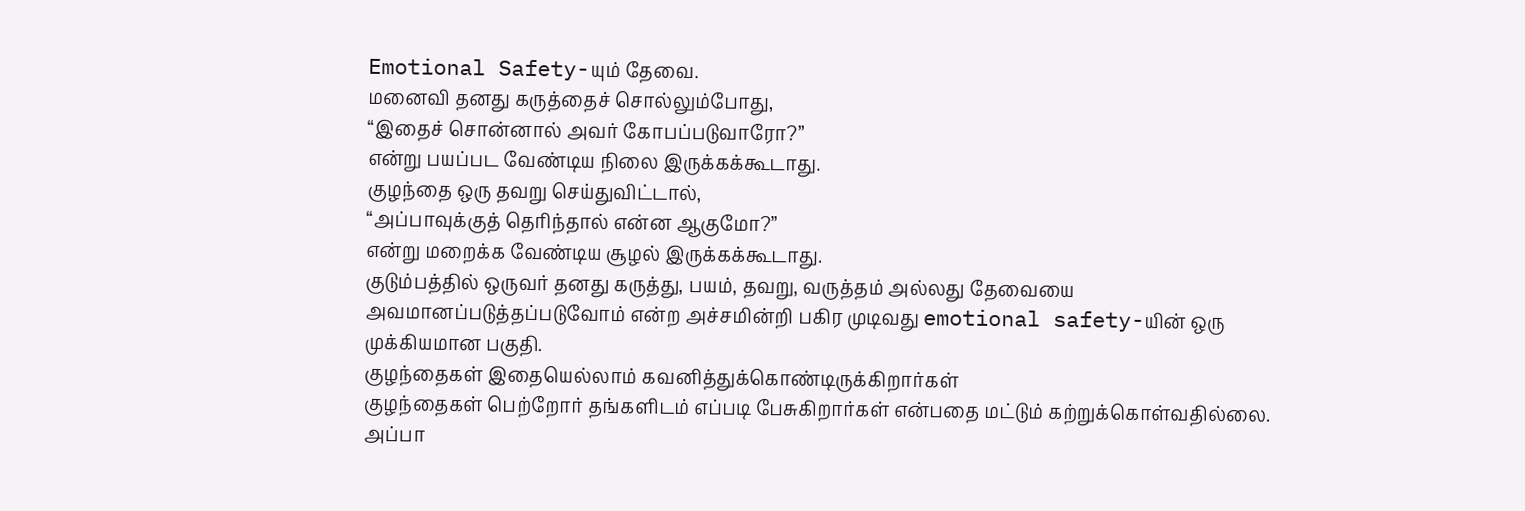Emotional Safety-யும் தேவை.
மனைவி தனது கருத்தைச் சொல்லும்போது,
“இதைச் சொன்னால் அவர் கோபப்படுவாரோ?”
என்று பயப்பட வேண்டிய நிலை இருக்கக்கூடாது.
குழந்தை ஒரு தவறு செய்துவிட்டால்,
“அப்பாவுக்குத் தெரிந்தால் என்ன ஆகுமோ?”
என்று மறைக்க வேண்டிய சூழல் இருக்கக்கூடாது.
குடும்பத்தில் ஒருவர் தனது கருத்து, பயம், தவறு, வருத்தம் அல்லது தேவையை அவமானப்படுத்தப்படுவோம் என்ற அச்சமின்றி பகிர முடிவது emotional safety-யின் ஒரு முக்கியமான பகுதி.
குழந்தைகள் இதையெல்லாம் கவனித்துக்கொண்டிருக்கிறார்கள்
குழந்தைகள் பெற்றோர் தங்களிடம் எப்படி பேசுகிறார்கள் என்பதை மட்டும் கற்றுக்கொள்வதில்லை.
அப்பா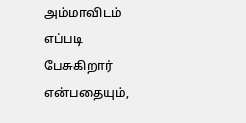அம்மாவிடம் எப்படி பேசுகிறார் என்பதையும்,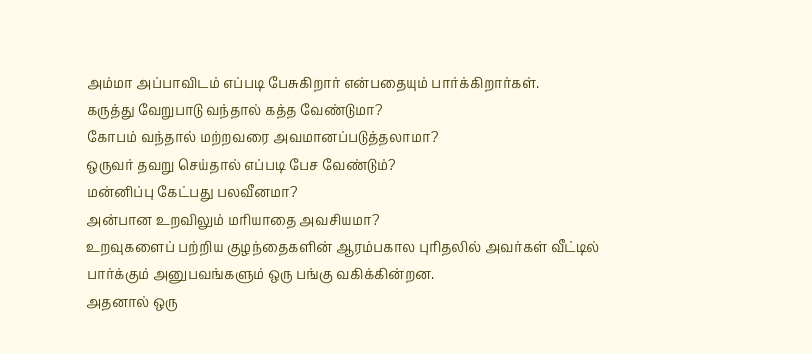அம்மா அப்பாவிடம் எப்படி பேசுகிறார் என்பதையும் பார்க்கிறார்கள்.
கருத்து வேறுபாடு வந்தால் கத்த வேண்டுமா?
கோபம் வந்தால் மற்றவரை அவமானப்படுத்தலாமா?
ஒருவர் தவறு செய்தால் எப்படி பேச வேண்டும்?
மன்னிப்பு கேட்பது பலவீனமா?
அன்பான உறவிலும் மரியாதை அவசியமா?
உறவுகளைப் பற்றிய குழந்தைகளின் ஆரம்பகால புரிதலில் அவர்கள் வீட்டில் பார்க்கும் அனுபவங்களும் ஒரு பங்கு வகிக்கின்றன.
அதனால் ஒரு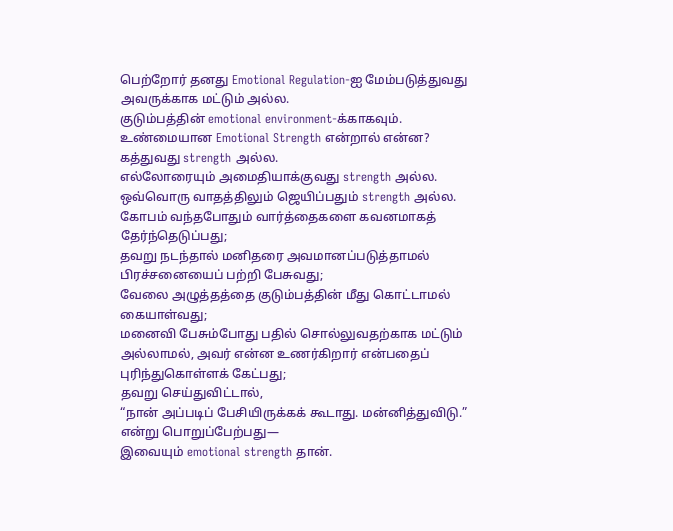பெற்றோர் தனது Emotional Regulation-ஐ மேம்படுத்துவது அவருக்காக மட்டும் அல்ல.
குடும்பத்தின் emotional environment-க்காகவும்.
உண்மையான Emotional Strength என்றால் என்ன?
கத்துவது strength அல்ல.
எல்லோரையும் அமைதியாக்குவது strength அல்ல.
ஒவ்வொரு வாதத்திலும் ஜெயிப்பதும் strength அல்ல.
கோபம் வந்தபோதும் வார்த்தைகளை கவனமாகத் தேர்ந்தெடுப்பது;
தவறு நடந்தால் மனிதரை அவமானப்படுத்தாமல் பிரச்சனையைப் பற்றி பேசுவது;
வேலை அழுத்தத்தை குடும்பத்தின் மீது கொட்டாமல் கையாள்வது;
மனைவி பேசும்போது பதில் சொல்லுவதற்காக மட்டும் அல்லாமல், அவர் என்ன உணர்கிறார் என்பதைப் புரிந்துகொள்ளக் கேட்பது;
தவறு செய்துவிட்டால்,
“நான் அப்படிப் பேசியிருக்கக் கூடாது. மன்னித்துவிடு.”
என்று பொறுப்பேற்பது—
இவையும் emotional strength தான்.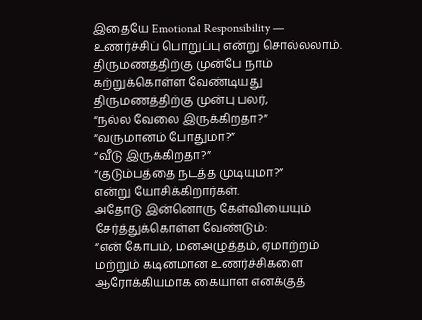இதையே Emotional Responsibility — உணர்ச்சிப் பொறுப்பு என்று சொல்லலாம்.
திருமணத்திற்கு முன்பே நாம் கற்றுக்கொள்ள வேண்டியது
திருமணத்திற்கு முன்பு பலர்,
“நல்ல வேலை இருக்கிறதா?”
“வருமானம் போதுமா?”
“வீடு இருக்கிறதா?”
“குடும்பத்தை நடத்த முடியுமா?”
என்று யோசிக்கிறார்கள்.
அதோடு இன்னொரு கேள்வியையும் சேர்த்துக்கொள்ள வேண்டும்:
“என் கோபம், மனஅழுத்தம், ஏமாற்றம் மற்றும் கடினமான உணர்ச்சிகளை ஆரோக்கியமாக கையாள எனக்குத்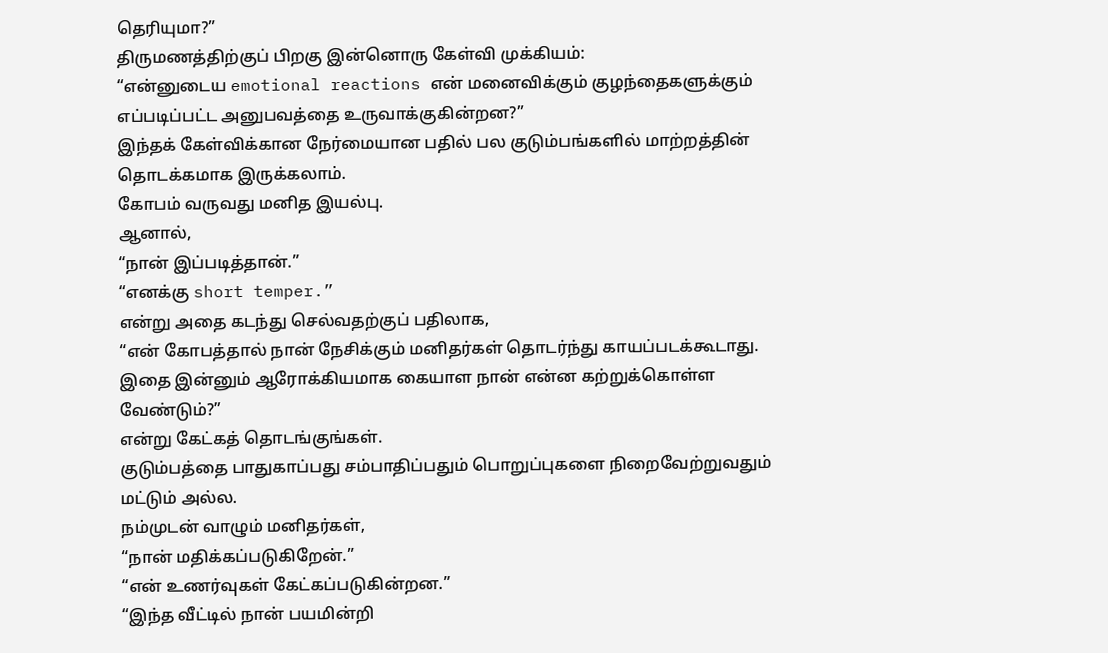தெரியுமா?”
திருமணத்திற்குப் பிறகு இன்னொரு கேள்வி முக்கியம்:
“என்னுடைய emotional reactions என் மனைவிக்கும் குழந்தைகளுக்கும் எப்படிப்பட்ட அனுபவத்தை உருவாக்குகின்றன?”
இந்தக் கேள்விக்கான நேர்மையான பதில் பல குடும்பங்களில் மாற்றத்தின் தொடக்கமாக இருக்கலாம்.
கோபம் வருவது மனித இயல்பு.
ஆனால்,
“நான் இப்படித்தான்.”
“எனக்கு short temper.”
என்று அதை கடந்து செல்வதற்குப் பதிலாக,
“என் கோபத்தால் நான் நேசிக்கும் மனிதர்கள் தொடர்ந்து காயப்படக்கூடாது. இதை இன்னும் ஆரோக்கியமாக கையாள நான் என்ன கற்றுக்கொள்ள வேண்டும்?”
என்று கேட்கத் தொடங்குங்கள்.
குடும்பத்தை பாதுகாப்பது சம்பாதிப்பதும் பொறுப்புகளை நிறைவேற்றுவதும் மட்டும் அல்ல.
நம்முடன் வாழும் மனிதர்கள்,
“நான் மதிக்கப்படுகிறேன்.”
“என் உணர்வுகள் கேட்கப்படுகின்றன.”
“இந்த வீட்டில் நான் பயமின்றி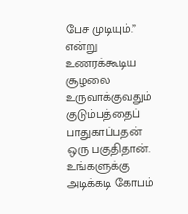பேச முடியும்.”
என்று உணரக்கூடிய சூழலை உருவாக்குவதும் குடும்பத்தைப் பாதுகாப்பதன் ஒரு பகுதிதான்.
உங்களுக்கு அடிக்கடி கோபம்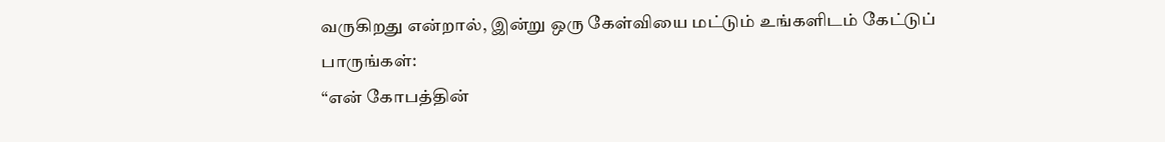வருகிறது என்றால், இன்று ஒரு கேள்வியை மட்டும் உங்களிடம் கேட்டுப் பாருங்கள்:
“என் கோபத்தின்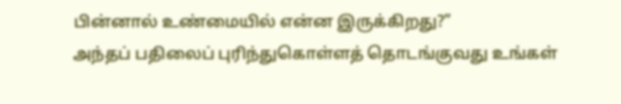பின்னால் உண்மையில் என்ன இருக்கிறது?”
அந்தப் பதிலைப் புரிந்துகொள்ளத் தொடங்குவது உங்கள்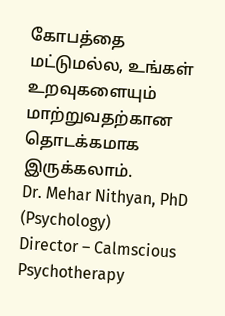கோபத்தை மட்டுமல்ல, உங்கள் உறவுகளையும் மாற்றுவதற்கான தொடக்கமாக இருக்கலாம்.
Dr. Mehar Nithyan, PhD (Psychology)
Director – Calmscious Psychotherapy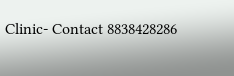Clinic- Contact 8838428286